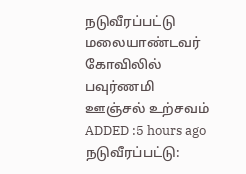நடுவீரப்பட்டு மலையாண்டவர் கோவிலில் பவுர்ணமி ஊஞ்சல் உற்சவம்
ADDED :5 hours ago
நடுவீரப்பட்டு: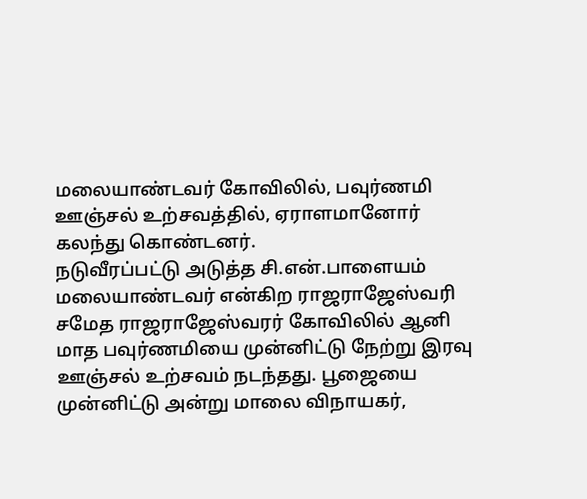மலையாண்டவர் கோவிலில், பவுர்ணமி ஊஞ்சல் உற்சவத்தில், ஏராளமானோர் கலந்து கொண்டனர்.
நடுவீரப்பட்டு அடுத்த சி.என்.பாளையம் மலையாண்டவர் என்கிற ராஜராஜேஸ்வரி சமேத ராஜராஜேஸ்வரர் கோவிலில் ஆனி மாத பவுர்ணமியை முன்னிட்டு நேற்று இரவு ஊஞ்சல் உற்சவம் நடந்தது. பூஜையை முன்னிட்டு அன்று மாலை விநாயகர்,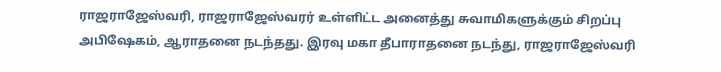ராஜராஜேஸ்வரி, ராஜராஜேஸ்வரர் உள்ளிட்ட அனைத்து சுவாமிகளுக்கும் சிறப்பு அபிஷேகம், ஆராதனை நடந்தது. இரவு மகா தீபாராதனை நடந்து, ராஜராஜேஸ்வரி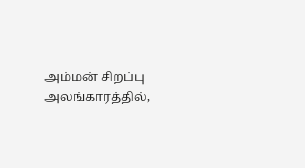அம்மன் சிறப்பு அலங்காரத்தில்,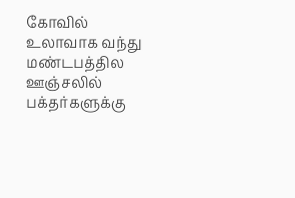கோவில் உலாவாக வந்து மண்டபத்தில ஊஞ்சலில் பக்தர்களுக்கு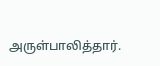அருள்பாலித்தார்.